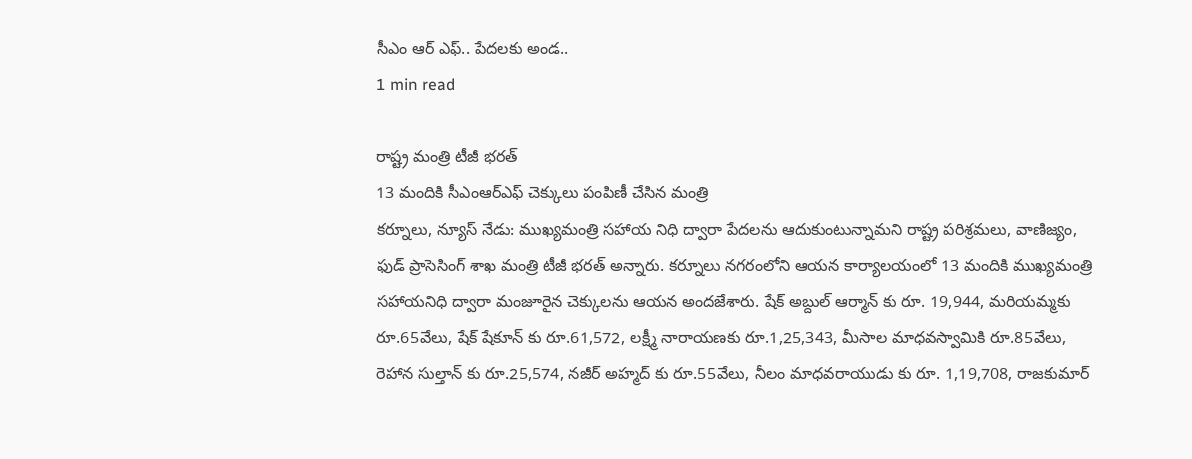సీఎం ఆర్ ఎఫ్.. పేదలకు అండ..
1 min read

రాష్ట్ర మంత్రి టీజీ భరత్
13 మందికి సీఎంఆర్ఎఫ్ చెక్కులు పంపిణీ చేసిన మంత్రి
కర్నూలు, న్యూస్ నేడు: ముఖ్యమంత్రి సహాయ నిధి ద్వారా పేదలను ఆదుకుంటున్నామని రాష్ట్ర పరిశ్రమలు, వాణిజ్యం, ఫుడ్ ప్రాసెసింగ్ శాఖ మంత్రి టీజీ భరత్ అన్నారు. కర్నూలు నగరంలోని ఆయన కార్యాలయంలో 13 మందికి ముఖ్యమంత్రి సహాయనిధి ద్వారా మంజూరైన చెక్కులను ఆయన అందజేశారు. షేక్ అబ్దుల్ ఆర్మాన్ కు రూ. 19,944, మరియమ్మకు రూ.65వేలు, షేక్ షేకూన్ కు రూ.61,572, లక్ష్మీ నారాయణకు రూ.1,25,343, మీసాల మాధవస్వామికి రూ.85వేలు, రెహాన సుల్తాన్ కు రూ.25,574, నజీర్ అహ్మద్ కు రూ.55వేలు, నీలం మాధవరాయుడు కు రూ. 1,19,708, రాజకుమార్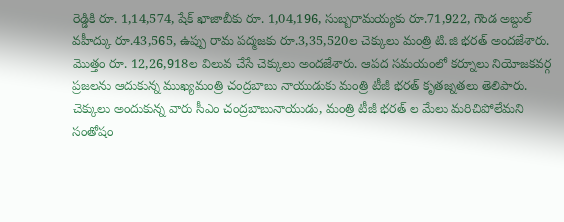రెడ్డికి రూ. 1,14,574, షేక్ ఖాజాబీకు రూ. 1,04,196, సుబ్బరామయ్యకు రూ.71,922, గౌండ అబ్దుల్ వహీద్కు రూ.43,565, ఉప్పు రామ పద్మజకు రూ.3,35,520ల చెక్కులు మంత్రి టి.జి భరత్ అందజేశారు. మొత్తం రూ. 12,26,918ల విలువ చేసే చెక్కులు అందజేశారు. ఆపద సమయంలో కర్నూలు నియోజకవర్గ ప్రజలను ఆదుకున్న ముఖ్యమంత్రి చంద్రబాబు నాయుడుకు మంత్రి టీజీ భరత్ కృతజ్నతలు తెలిపారు. చెక్కులు అందుకున్న వారు సీఎం చంద్రబాబునాయుడు, మంత్రి టీజీ భరత్ ల మేలు మరిచిపోలేమని సంతోషం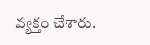వ్యక్తం చేశారు.